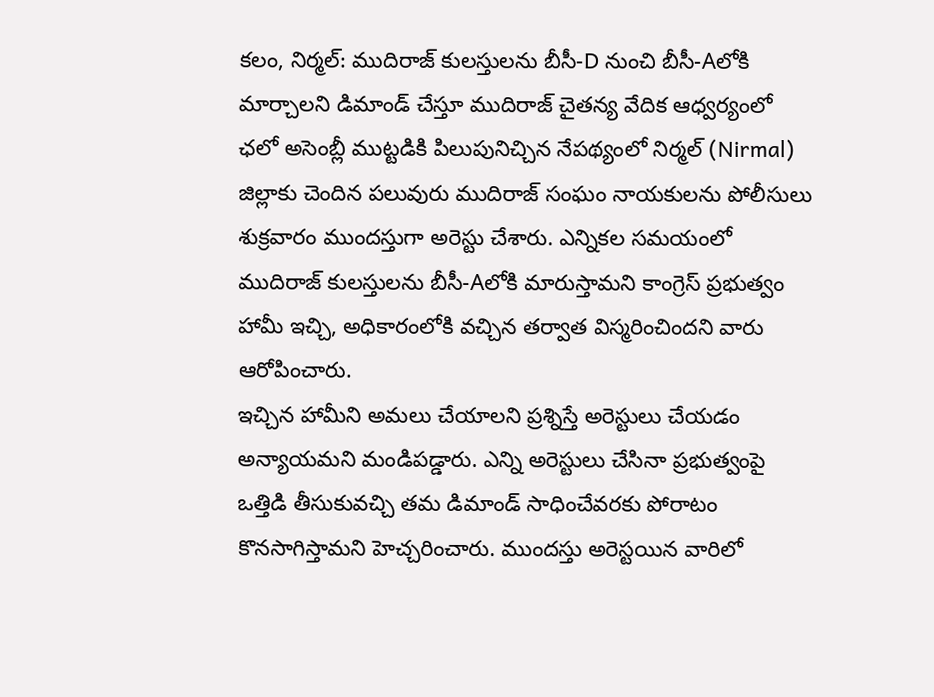కలం, నిర్మల్: ముదిరాజ్ కులస్తులను బీసీ-D నుంచి బీసీ-Aలోకి మార్చాలని డిమాండ్ చేస్తూ ముదిరాజ్ చైతన్య వేదిక ఆధ్వర్యంలో ఛలో అసెంబ్లీ ముట్టడికి పిలుపునిచ్చిన నేపథ్యంలో నిర్మల్ (Nirmal) జిల్లాకు చెందిన పలువురు ముదిరాజ్ సంఘం నాయకులను పోలీసులు శుక్రవారం ముందస్తుగా అరెస్టు చేశారు. ఎన్నికల సమయంలో ముదిరాజ్ కులస్తులను బీసీ-Aలోకి మారుస్తామని కాంగ్రెస్ ప్రభుత్వం హామీ ఇచ్చి, అధికారంలోకి వచ్చిన తర్వాత విస్మరించిందని వారు ఆరోపించారు.
ఇచ్చిన హామీని అమలు చేయాలని ప్రశ్నిస్తే అరెస్టులు చేయడం అన్యాయమని మండిపడ్డారు. ఎన్ని అరెస్టులు చేసినా ప్రభుత్వంపై ఒత్తిడి తీసుకువచ్చి తమ డిమాండ్ సాధించేవరకు పోరాటం కొనసాగిస్తామని హెచ్చరించారు. ముందస్తు అరెస్టయిన వారిలో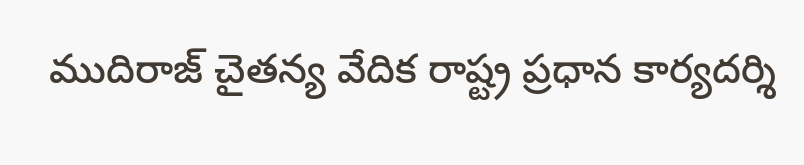ముదిరాజ్ చైతన్య వేదిక రాష్ట్ర ప్రధాన కార్యదర్శి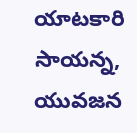యాటకారి సాయన్న, యువజన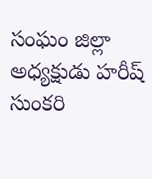సంఘం జిల్లా అధ్యక్షుడు హరీష్ సుంకరి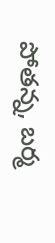పోతన్న, బర్మ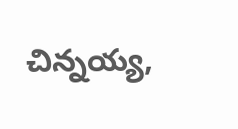చిన్నయ్య,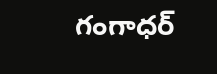గంగాధర్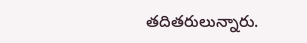తదితరులున్నారు.